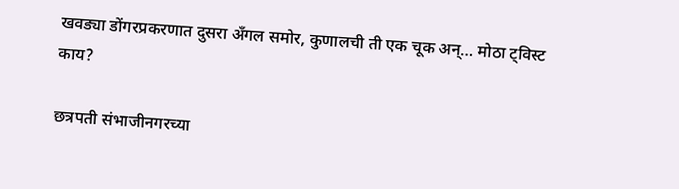खवड्या डोंगरप्रकरणात दुसरा अँगल समोर, कुणालची ती एक चूक अन्… मोठा ट्विस्ट काय?

छत्रपती संभाजीनगरच्या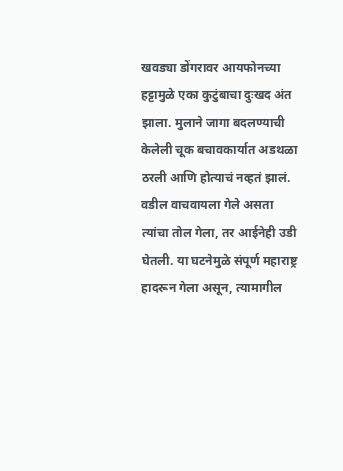खवड्या डोंगरावर आयफोनच्या हट्टामुळे एका कुटुंबाचा दुःखद अंत झाला. मुलाने जागा बदलण्याची केलेली चूक बचावकार्यात अडथळा ठरली आणि होत्याचं नव्हतं झालं. वडील वाचवायला गेले असता त्यांचा तोल गेला, तर आईनेही उडी घेतली. या घटनेमुळे संपूर्ण महाराष्ट्र हादरून गेला असून, त्यामागील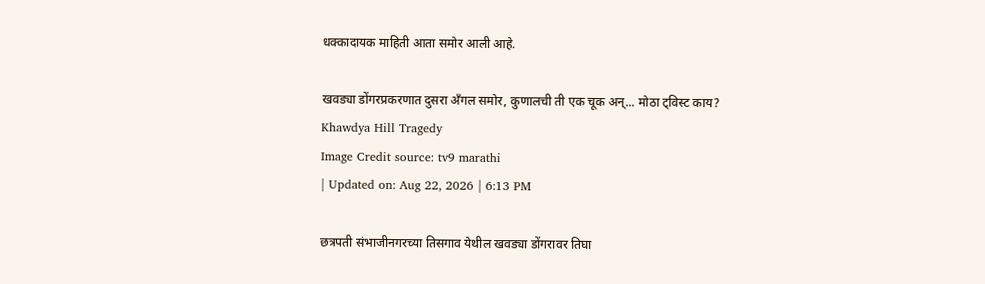धक्कादायक माहिती आता समोर आली आहे.

खवड्या डोंगरप्रकरणात दुसरा अँगल समोर, कुणालची ती एक चूक अन्... मोठा ट्विस्ट काय?
Khawdya Hill Tragedy
Image Credit source: tv9 marathi
| Updated on: Aug 22, 2026 | 6:13 PM

छत्रपती संभाजीनगरच्या तिसगाव येथील खवड्या डोंगरावर तिघा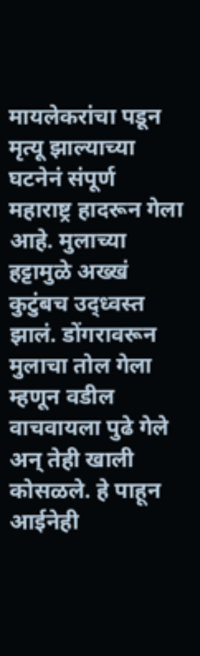मायलेकरांचा पडून मृत्यू झाल्याच्या घटनेनं संपूर्ण महाराष्ट्र हादरून गेला आहे. मुलाच्या हट्टामुळे अख्खं कुटुंबच उद्ध्वस्त झालं. डोंगरावरून मुलाचा तोल गेला म्हणून वडील वाचवायला पुढे गेले अन् तेही खाली कोसळले. हे पाहून आईनेही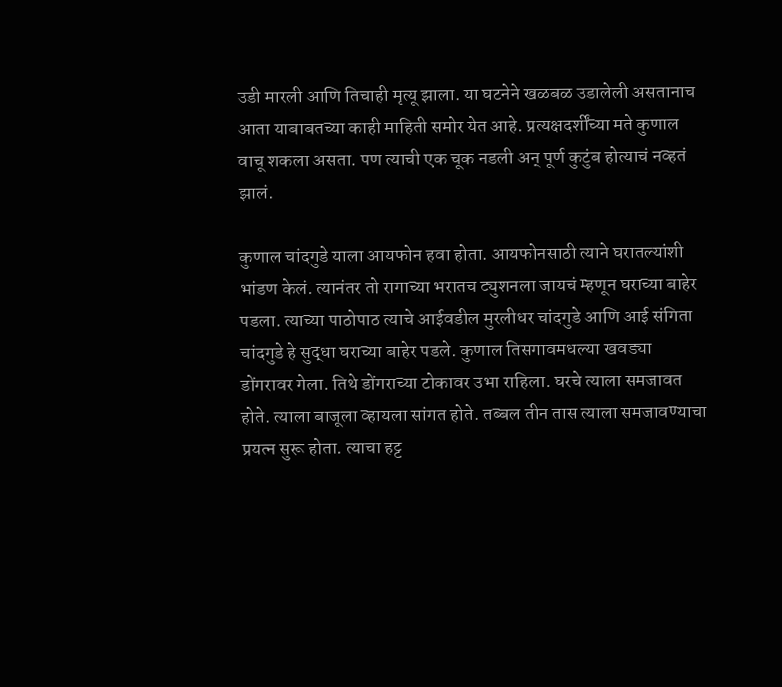उडी मारली आणि तिचाही मृत्यू झाला. या घटनेने खळबळ उडालेली असतानाच आता याबाबतच्या काही माहिती समोर येत आहे. प्रत्यक्षदर्शींच्या मते कुणाल वाचू शकला असता. पण त्याची एक चूक नडली अन् पूर्ण कुटुंब होत्याचं नव्हतं झालं.

कुणाल चांदगुडे याला आयफोन हवा होता. आयफोनसाठी त्याने घरातल्यांशी भांडण केलं. त्यानंतर तो रागाच्या भरातच ट्युशनला जायचं म्हणून घराच्या बाहेर पडला. त्याच्या पाठोपाठ त्याचे आईवडील मुरलीधर चांदगुडे आणि आई संगिता चांदगुडे हे सुद्धा घराच्या बाहेर पडले. कुणाल तिसगावमधल्या खवड्या डोंगरावर गेला. तिथे डोंगराच्या टोकावर उभा राहिला. घरचे त्याला समजावत होते. त्याला बाजूला व्हायला सांगत होते. तब्बल तीन तास त्याला समजावण्याचा प्रयत्न सुरू होता. त्याचा हट्ट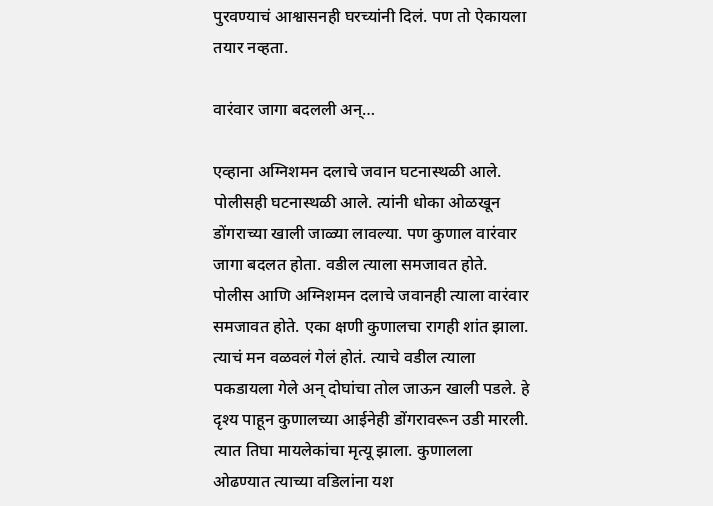पुरवण्याचं आश्वासनही घरच्यांनी दिलं. पण तो ऐकायला तयार नव्हता.

वारंवार जागा बदलली अन्…

एव्हाना अग्निशमन दलाचे जवान घटनास्थळी आले. पोलीसही घटनास्थळी आले. त्यांनी धोका ओळखून डोंगराच्या खाली जाळ्या लावल्या. पण कुणाल वारंवार जागा बदलत होता. वडील त्याला समजावत होते. पोलीस आणि अग्निशमन दलाचे जवानही त्याला वारंवार समजावत होते. एका क्षणी कुणालचा रागही शांत झाला. त्याचं मन वळवलं गेलं होतं. त्याचे वडील त्याला पकडायला गेले अन् दोघांचा तोल जाऊन खाली पडले. हे दृश्य पाहून कुणालच्या आईनेही डोंगरावरून उडी मारली. त्यात तिघा मायलेकांचा मृत्यू झाला. कुणालला ओढण्यात त्याच्या वडिलांना यश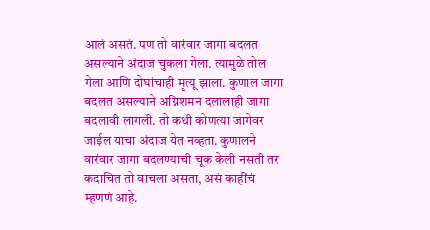आलं असतं. पण तो वारंवार जागा बदलत असल्याने अंदाज चुकला गेला. त्यामुळे तोल गेला आणि दोघांचाही मृत्यू झाला. कुणाल जागा बदलत असल्याने अग्निशमन दलालाही जागा बदलावी लागली. तो कधी कोणत्या जागेवर जाईल याचा अंदाज येत नव्हता. कुणालने वारंवार जागा बदलण्याची चूक केली नसती तर कदाचित तो वाचला असता, असं काहींचं म्हणणं आहे.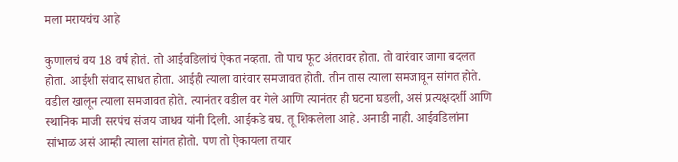मला मरायचंच आहे

कुणालचं वय 18 वर्ष होतं. तो आईवडिलांचं ऐकत नव्हता. तो पाच फूट अंतरावर होता. तो वारंवार जागा बदलत होता. आईशी संवाद साधत होता. आईही त्याला वारंवार समजावत होती. तीन तास त्याला समजावून सांगत होते. वडील खालून त्याला समजावत होते. त्यानंतर वडील वर गेले आणि त्यानंतर ही घटना घडली, असं प्रत्यक्षदर्शी आणि स्थानिक माजी सरपंच संजय जाधव यांनी दिली. आईकडे बघ. तू शिकलेला आहे. अनाडी नाही. आईवडिलांना सांभाळ असं आम्ही त्याला सांगत होतो. पण तो ऐकायला तयार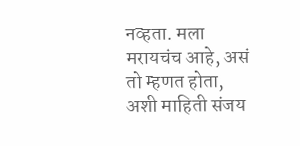नव्हता. मला मरायचंच आहे, असं तो म्हणत होता, अशी माहिती संजय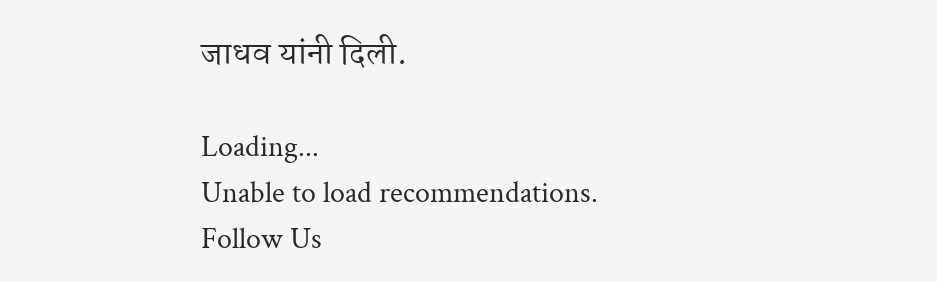जाधव यांनी दिली.

Loading...
Unable to load recommendations.
Follow Us